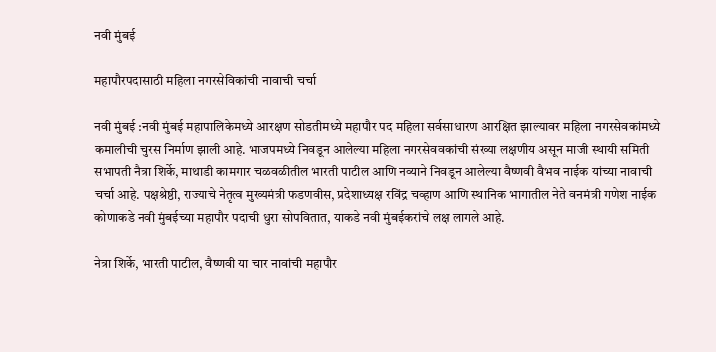नवी मुंबई

महापौरपदासाठी महिला नगरसेविकांची नावाची चर्चा

नवी मुंबई :नवी मुंबई महापालिकेमध्ये आरक्षण सोडतीमध्ये महापौर पद महिला सर्वसाधारण आरक्षित झाल्यावर महिला नगरसेवकांमध्ये कमालीची चुरस निर्माण झाली आहे. भाजपमध्ये निवडून आलेल्या महिला नगरसेववकांची संख्या लक्षणीय असून माजी स्थायी समिती सभापती नैत्रा शिर्के, माथाडी कामगार चळवळीतील भारती पाटील आणि नव्याने निवडून आलेल्या वैष्णवी वैभव नाईक यांच्या नावाची चर्चा आहे. पक्षश्रेष्ठी, राज्याचे नेतृत्व मुख्यमंत्री फडणवीस, प्रदेशाध्यक्ष रविंद्र चव्हाण आणि स्थानिक भागातील नेते वनमंत्री गणेश नाईक कोणाकडे नवी मुंबईच्या महापौर पदाची धुरा सोपवितात, याकडे नवी मुंबईकरांचे लक्ष लागले आहे.

नेत्रा शिर्के, भारती पाटील, वैष्णवी या चार नावांची महापौर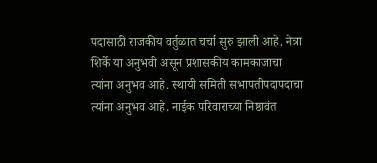पदासाठी राजकीय वर्तुळात चर्चा सुरु झाली आहे. नेत्रा शिर्के या अनुभवी असून प्रशासकीय कामकाजाचा त्यांना अनुभव आहे. स्थायी समिती सभापतीपदापदाचा त्यांना अनुभव आहे. नाईक परिवाराच्या निष्ठावंत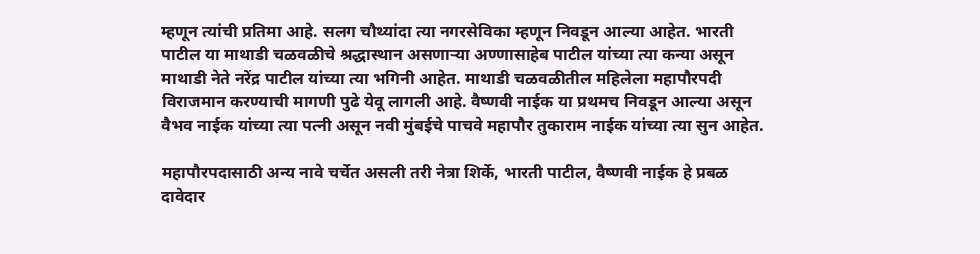म्हणून त्यांची प्रतिमा आहे. सलग चौथ्यांदा त्या नगरसेविका म्हणून निवडून आल्या आहेत. भारती पाटील या माथाडी चळवळीचे श्रद्धास्थान असणाऱ्या अण्णासाहेब पाटील यांच्या त्या कन्या असून माथाडी नेते नरेंद्र पाटील यांच्या त्या भगिनी आहेत. माथाडी चळवळीतील महिलेला महापौरपदी विराजमान करण्याची मागणी पुढे येवू लागली आहे. वैष्णवी नाईक या प्रथमच निवडून आल्या असून वैभव नाईक यांच्या त्या पत्नी असून नवी मुंबईचे पाचवे महापौर तुकाराम नाईक यांच्या त्या सुन आहेत.

महापौरपदासाठी अन्य नावे चर्चेत असली तरी नेत्रा शिर्के, भारती पाटील, वैष्णवी नाईक हे प्रबळ दावेदार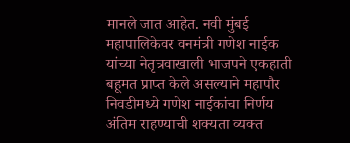मानले जात आहेत. नवी मुंबई महापालिकेवर वनमंत्री गणेश नाईक यांच्या नेतृत्रवाखाली भाजपने एकहाती बहूमत प्राप्त केले असल्याने महापौर निवडीमध्ये गणेश नाईकांचा निर्णय अंतिम राहण्याची शक्यता व्यक्त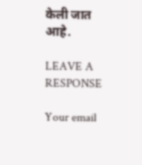केली जात आहे.

LEAVE A RESPONSE

Your email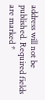address will not be published. Required fields are marked *